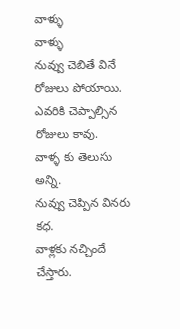వాళ్ళు
వాళ్ళు
నువ్వు చెబితే వినే రోజులు పోయాయి.
ఎవరికి చెప్పాల్సిన రోజులు కావు.
వాళ్ళ కు తెలుసు అన్ని.
నువ్వు చెప్పిన వినరు కధ.
వాళ్లకు నచ్చిందే చేస్తారు.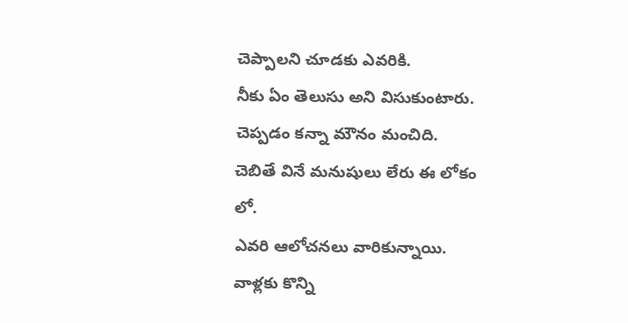చెప్పాలని చూడకు ఎవరికి.
నీకు ఏం తెలుసు అని విసుకుంటారు.
చెప్పడం కన్నా మౌనం మంచిది.
చెబితే వినే మనుషులు లేరు ఈ లోకం లో.
ఎవరి ఆలోచనలు వారికున్నాయి.
వాళ్లకు కొన్ని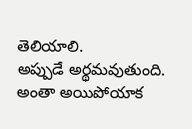తెలియాలి.
అప్పుడే అర్థమవుతుంది.
అంతా అయిపోయాక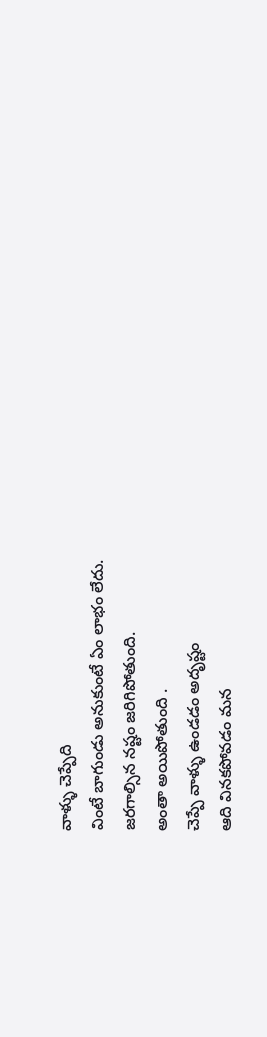వాళ్ళు చెప్పేది
వింటే బాగుండు అనుకుంటే ఏం లాభం లేదు.
జరగాల్సిన నష్టం జరిగిపోతుంది.
అంతా అయిపోతుంది .
చెప్పే వాళ్ళు ఉండడం అదృష్టం
ఆది వినకపోవడం మన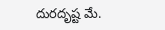దురదృష్ట మే.